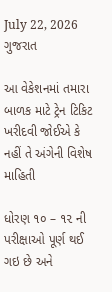July 22, 2026
ગુજરાત

આ વેકેશનમાં તમારા બાળક માટે ટ્રેન ટિકિટ ખરીદવી જોઈએ કે નહીં તે અંગેની વિશેષ માહિતી

ધોરણ ૧૦ – ૧૨ ની પરીક્ષાઓ પૂર્ણ થઈ ગઇ છે અને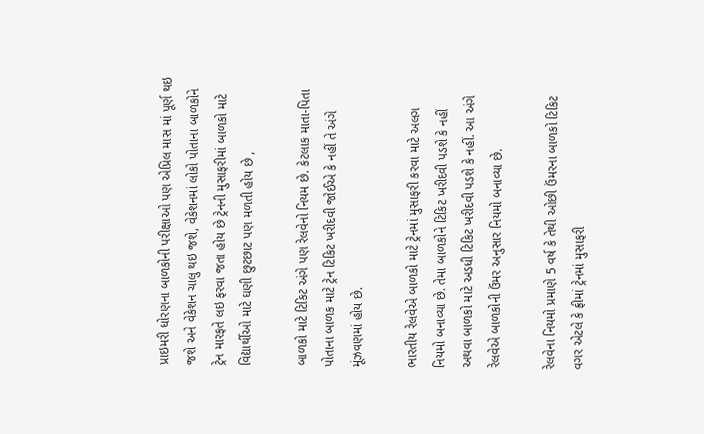પ્રાઇમરી ધોરણના બાળકોની પરીક્ષાઓ પણ એપ્રિલ માસ માં પૂર્ણ થઇ જશે અને વેકેશન ચાલુ થઇ જશે, વેકેશનમાં લોકો પોતાના બાળકોને ટ્રેન મારફતે લઇ ફરવા જતા હોય છે ટ્રેનની મુસાફરીમાં બાળકો માટે વિદ્યાર્થીઓ માટે ઘણી છુટછાટ પણ મળતી હોય છે ,

બાળકો માટે ટિકિટ અંગે પણ રેલવેનો નિયમ છે. કેટલાક માતા-પિતા પોતાના બાળક માટે ટ્રેન ટિકિટ ખરીદવી જોઈએ કે નહીં તે અંગે મૂંઝવણમાં હોય છે.

ભારતીય રેલવેએ બાળકો માટે ટ્રેનમાં મુસાફરી કરવા માટે અલગ નિયમો બનાવ્યા છે. તેમા બાળકોને ટિકિટ ખરીદવી પડશે કે નહીં અથવા બાળકો માટે અડધી ટિકિટ ખરીદવી પડશે કે નહીં. આ અંગે રેલવેએ બાળકોની ઉંમર અનુસાર નિયમો બનાવ્યા છે.

રેલવેના નિયમો પ્રમાણે 5 વર્ષ કે તેથી ઓછી ઉંમરના બાળકો ટિકિટ વગર એટલે કે ફ્રીમાં ટ્રેનમાં મુસાફરી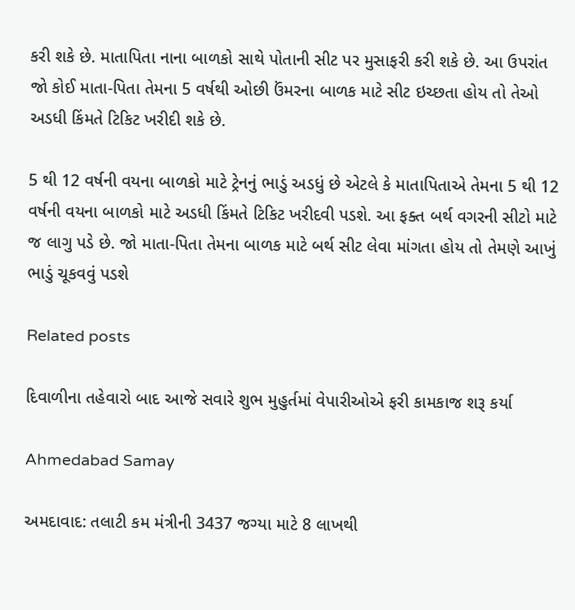કરી શકે છે. માતાપિતા નાના બાળકો સાથે પોતાની સીટ પર મુસાફરી કરી શકે છે. આ ઉપરાંત જો કોઈ માતા-પિતા તેમના 5 વર્ષથી ઓછી ઉંમરના બાળક માટે સીટ ઇચ્છતા હોય તો તેઓ અડધી કિંમતે ટિકિટ ખરીદી શકે છે.

5 થી 12 વર્ષની વયના બાળકો માટે ટ્રેનનું ભાડું અડધું છે એટલે કે માતાપિતાએ તેમના 5 થી 12 વર્ષની વયના બાળકો માટે અડધી કિંમતે ટિકિટ ખરીદવી પડશે. આ ફક્ત બર્થ વગરની સીટો માટે જ લાગુ પડે છે. જો માતા-પિતા તેમના બાળક માટે બર્થ સીટ લેવા માંગતા હોય તો તેમણે આખું ભાડું ચૂકવવું પડશે

Related posts

દિવાળીના તહેવારો બાદ આજે સવારે શુભ મુહુર્તમાં વેપારીઓએ ફરી કામકાજ શરૂ કર્યા

Ahmedabad Samay

અમદાવાદ: તલાટી કમ મંત્રીની 3437 જગ્યા માટે 8 લાખથી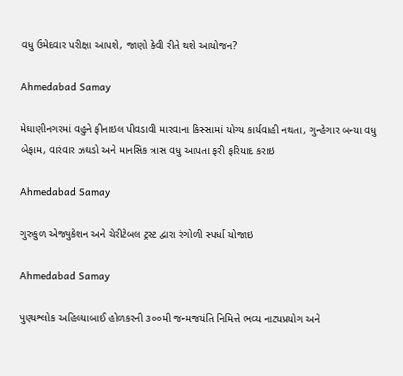વધુ ઉમેદવાર પરીક્ષા આપશે, જાણો કેવી રીતે થશે આયોજન?

Ahmedabad Samay

મેઘાણીનગરમાં વહુને ફીનાઇલ પીવડાવી મારવાના કિસ્સામાં યોગ્ય કાર્યવાહી નથતા, ગુન્હેગાર બન્યા વધુ બેફામ, વારંવાર ઝઘડો અને માનસિક ત્રાસ વધુ આપતા ફરી ફરિયાદ કરાઇ

Ahmedabad Samay

ગુરુકુળ એજ્યુકેશન અને ચેરીટેબલ ટ્રસ્ટ દ્વારા રંગોળી સ્પર્ધા યોજાઇ

Ahmedabad Samay

પુણ્યશ્લોક અહિલ્યાબાઈ હોળકરની ૩૦૦મી જન્મજયંતિ નિમિત્તે ભવ્ય નાટ્યપ્રયોગ અને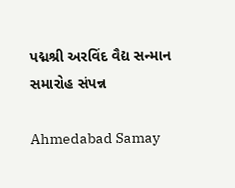પદ્મશ્રી અરવિંદ વૈદ્ય સન્માન સમારોહ સંપન્ન

Ahmedabad Samay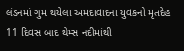લંડનમાં ગુમ થયેલા અમદાવાદના યુવકનો મૃતદેહ 11 દિવસ બાદ થેમ્સ નદીમાંથી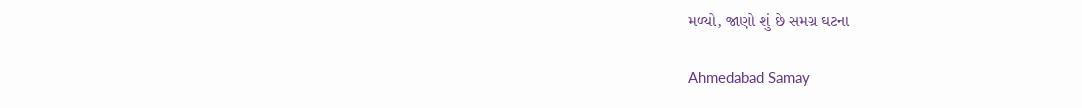મળ્યો, જાણો શું છે સમગ્ર ઘટના

Ahmedabad Samay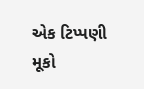એક ટિપ્પણી મૂકો